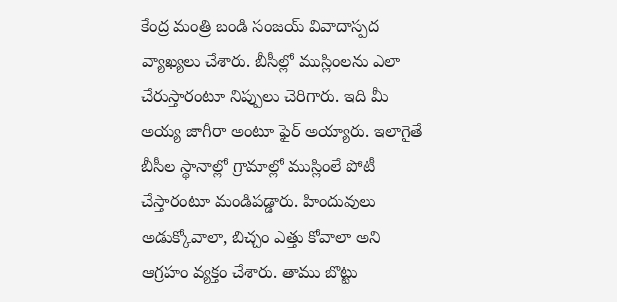కేంద్ర మంత్రి బండి సంజయ్ వివాదాస్పద వ్యాఖ్యలు చేశారు. బీసీల్లో ముస్లింలను ఎలా చేరుస్తారంటూ నిప్పులు చెరిగారు. ఇది మీ అయ్య జాగీరా అంటూ ఫైర్ అయ్యారు. ఇలాగైతే బీసీల స్థానాల్లో గ్రామాల్లో ముస్లింలే పోటీ చేస్తారంటూ మండిపడ్డారు. హిందువులు అడుక్కోవాలా, బిచ్చం ఎత్తు కోవాలా అని ఆగ్రహం వ్యక్తం చేశారు. తాము బొట్టు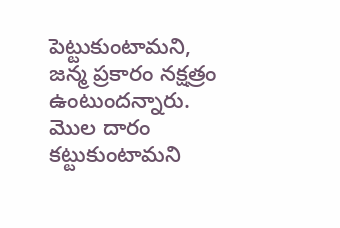పెట్టుకుంటామని, జన్మ ప్రకారం నక్షత్రం ఉంటుందన్నారు. మొల దారం కట్టుకుంటామని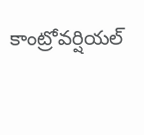కాంట్రోవర్షియల్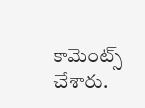కామెంట్స్ చేశారు.